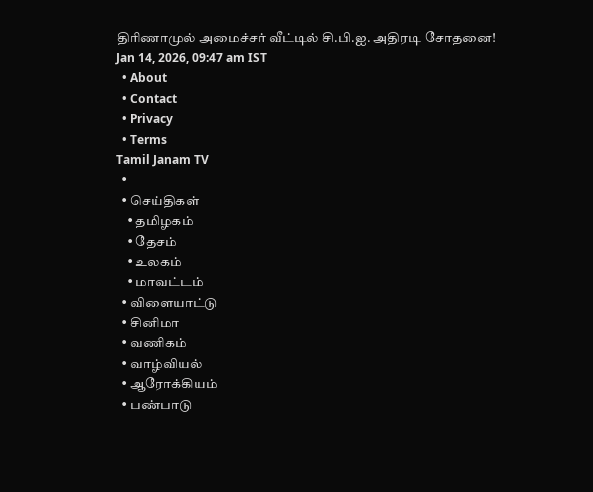திரிணாமுல் அமைச்சர் வீட்டில் சி.பி.ஐ. அதிரடி சோதனை!
Jan 14, 2026, 09:47 am IST
  • About
  • Contact
  • Privacy
  • Terms
Tamil Janam TV
  •
  • செய்திகள்
    • தமிழகம்
    • தேசம்
    • உலகம்
    • மாவட்டம்
  • விளையாட்டு
  • சினிமா
  • வணிகம்
  • வாழ்வியல்
  • ஆரோக்கியம்
  • பண்பாடு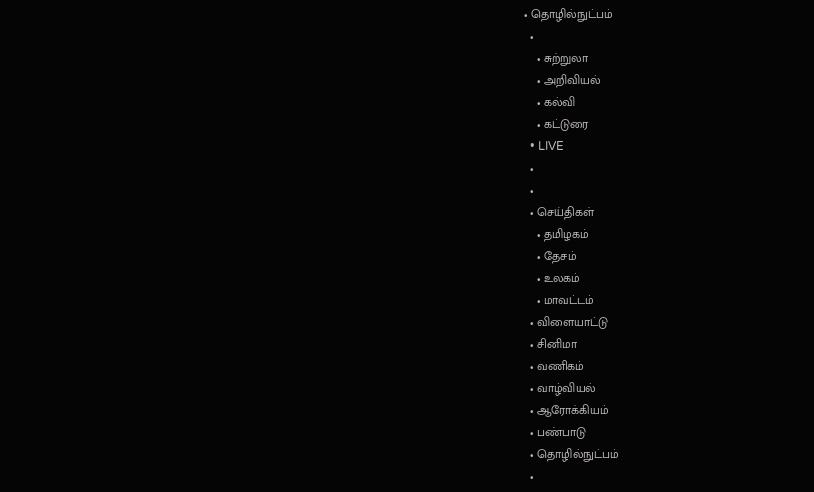• தொழில்நுட்பம்
  •
    • சுற்றுலா
    • அறிவியல்
    • கல்வி
    • கட்டுரை
  • LIVE
  •
  •
  • செய்திகள்
    • தமிழகம்
    • தேசம்
    • உலகம்
    • மாவட்டம்
  • விளையாட்டு
  • சினிமா
  • வணிகம்
  • வாழ்வியல்
  • ஆரோக்கியம்
  • பண்பாடு
  • தொழில்நுட்பம்
  •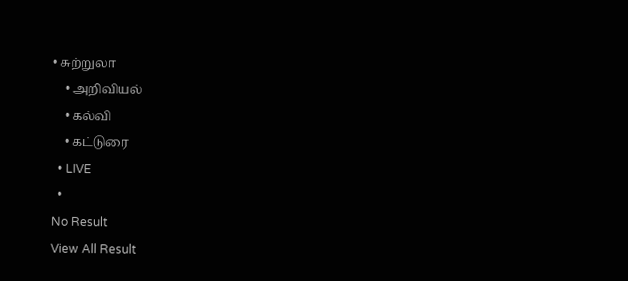• சுற்றுலா
    • அறிவியல்
    • கல்வி
    • கட்டுரை
  • LIVE
  •
No Result
View All Result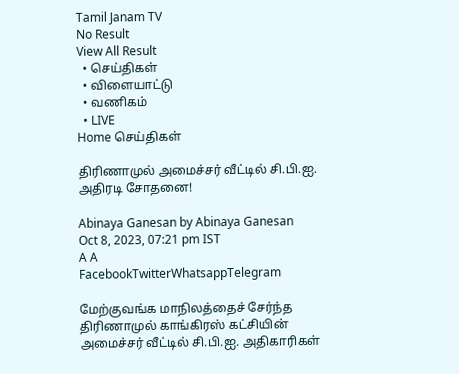Tamil Janam TV
No Result
View All Result
  • செய்திகள்
  • விளையாட்டு
  • வணிகம்
  • LIVE
Home செய்திகள்

திரிணாமுல் அமைச்சர் வீட்டில் சி.பி.ஐ. அதிரடி சோதனை!

Abinaya Ganesan by Abinaya Ganesan
Oct 8, 2023, 07:21 pm IST
A A
FacebookTwitterWhatsappTelegram

மேற்குவங்க மாநிலத்தைச் சேர்ந்த திரிணாமுல் காங்கிரஸ் கட்சியின் அமைச்சர் வீட்டில் சி.பி.ஐ. அதிகாரிகள்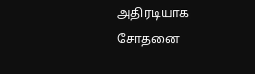அதிரடியாக சோதனை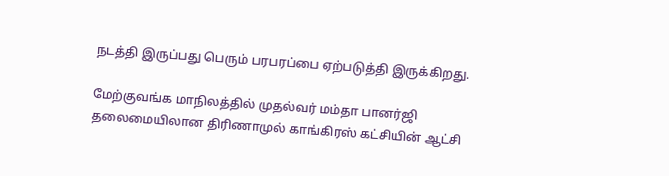நடத்தி இருப்பது பெரும் பரபரப்பை ஏற்படுத்தி இருக்கிறது.

மேற்குவங்க மாநிலத்தில் முதல்வர் மம்தா பானர்ஜி தலைமையிலான திரிணாமுல் காங்கிரஸ் கட்சியின் ஆட்சி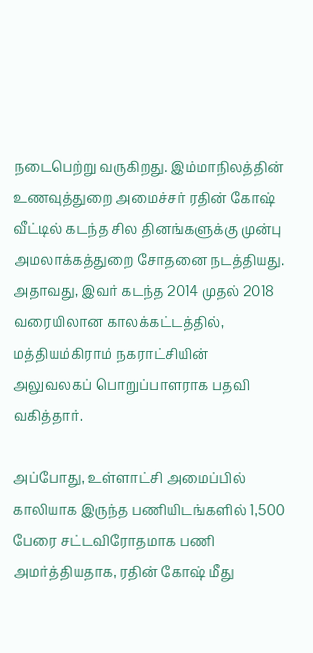நடைபெற்று வருகிறது. இம்மாநிலத்தின் உணவுத்துறை அமைச்சர் ரதின் கோஷ் வீட்டில் கடந்த சில தினங்களுக்கு முன்பு அமலாக்கத்துறை சோதனை நடத்தியது. அதாவது, இவர் கடந்த 2014 முதல் 2018 வரையிலான காலக்கட்டத்தில், மத்தியம்கிராம் நகராட்சியின் அலுவலகப் பொறுப்பாளராக பதவி வகித்தார்.

அப்போது, உள்ளாட்சி அமைப்பில் காலியாக இருந்த பணியிடங்களில் 1,500 பேரை சட்டவிரோதமாக பணி அமர்த்தியதாக, ரதின் கோஷ் மீது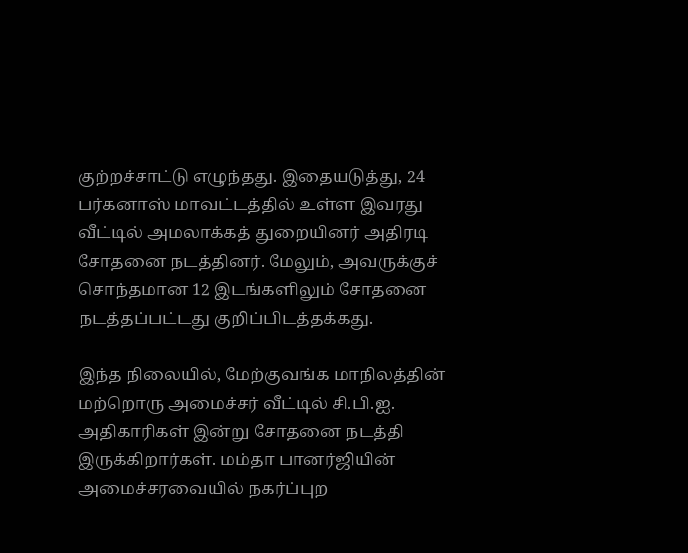குற்றச்சாட்டு எழுந்தது. இதையடுத்து, 24 பர்கனாஸ் மாவட்டத்தில் உள்ள இவரது வீட்டில் அமலாக்கத் துறையினர் அதிரடி சோதனை நடத்தினர். மேலும், அவருக்குச் சொந்தமான 12 இடங்களிலும் சோதனை நடத்தப்பட்டது குறிப்பிடத்தக்கது.

இந்த நிலையில், மேற்குவங்க மாநிலத்தின் மற்றொரு அமைச்சர் வீட்டில் சி.பி.ஐ. அதிகாரிகள் இன்று சோதனை நடத்தி இருக்கிறார்கள். மம்தா பானர்ஜியின் அமைச்சரவையில் நகர்ப்புற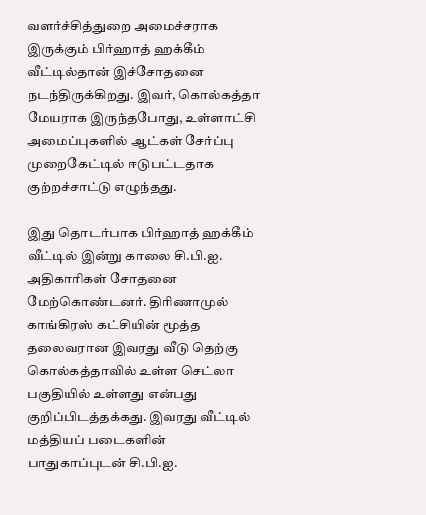வளர்ச்சித்துறை அமைச்சராக இருக்கும் பிர்ஹாத் ஹக்கீம் வீட்டில்தான் இச்சோதனை நடந்திருக்கிறது. இவர், கொல்கத்தா மேயராக இருந்தபோது, உள்ளாட்சி அமைப்புகளில் ஆட்கள் சேர்ப்பு முறைகேட்டில் ஈடுபட்டதாக குற்றச்சாட்டு எழுந்தது.

இது தொடர்பாக பிர்ஹாத் ஹக்கீம் வீட்டில் இன்று காலை சி.பி.ஐ. அதிகாரிகள் சோதனை மேற்கொண்டனர். திரிணாமுல் காங்கிரஸ் கட்சியின் மூத்த தலைவரான இவரது வீடு தெற்கு கொல்கத்தாவில் உள்ள செட்லா பகுதியில் உள்ளது என்பது குறிப்பிடத்தக்கது. இவரது வீட்டில் மத்தியப் படைகளின் பாதுகாப்புடன் சி.பி.ஐ.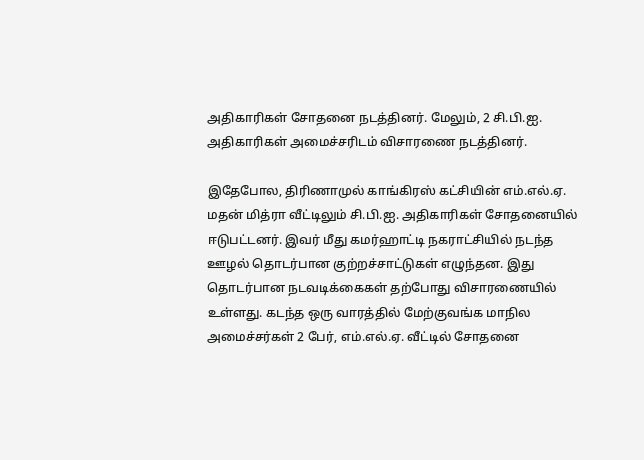அதிகாரிகள் சோதனை நடத்தினர். மேலும், 2 சி.பி.ஐ. அதிகாரிகள் அமைச்சரிடம் விசாரணை நடத்தினர்.

இதேபோல, திரிணாமுல் காங்கிரஸ் கட்சியின் எம்.எல்.ஏ. மதன் மித்ரா வீட்டிலும் சி.பி.ஐ. அதிகாரிகள் சோதனையில் ஈடுபட்டனர். இவர் மீது கமர்ஹாட்டி நகராட்சியில் நடந்த ஊழல் தொடர்பான குற்றச்சாட்டுகள் எழுந்தன. இது தொடர்பான நடவடிக்கைகள் தற்போது விசாரணையில் உள்ளது. கடந்த ஒரு வாரத்தில் மேற்குவங்க மாநில அமைச்சர்கள் 2 பேர், எம்.எல்.ஏ. வீட்டில் சோதனை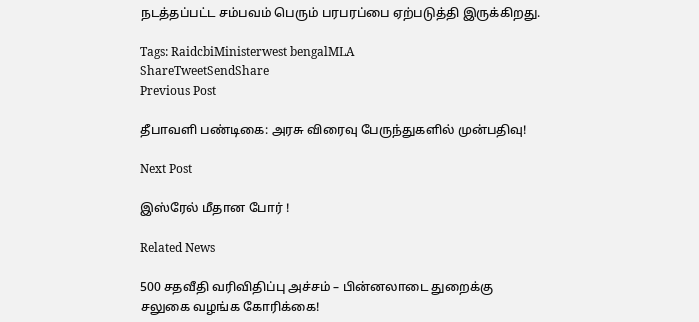நடத்தப்பட்ட சம்பவம் பெரும் பரபரப்பை ஏற்படுத்தி இருக்கிறது.

Tags: RaidcbiMinisterwest bengalMLA
ShareTweetSendShare
Previous Post

தீபாவளி பண்டிகை: அரசு விரைவு பேருந்துகளில் முன்பதிவு!

Next Post

இஸ்ரேல் மீதான போர் !

Related News

500 சதவீதி வரிவிதிப்பு அச்சம் – பின்னலாடை துறைக்கு சலுகை வழங்க கோரிக்கை!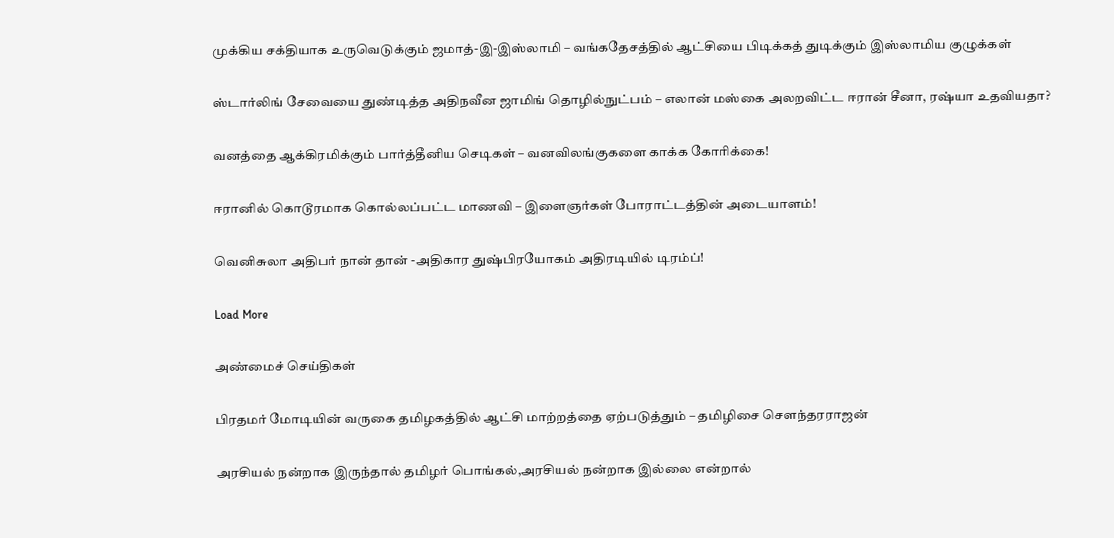முக்கிய சக்தியாக உருவெடுக்கும் ஜமாத்-இ-இஸ்லாமி – வங்கதேசத்தில் ஆட்சியை பிடிக்கத் துடிக்கும் இஸ்லாமிய குழுக்கள்

ஸ்டார்லிங் சேவையை துண்டித்த அதிநவீன ஜாமிங் தொழில்நுட்பம் – எலான் மஸ்கை அலறவிட்ட ஈரான் சீனா, ரஷ்யா உதவியதா?

வனத்தை ஆக்கிரமிக்கும் பார்த்தீனிய செடிகள் – வனவிலங்குகளை காக்க கோரிக்கை!

ஈரானில் கொடூரமாக கொல்லப்பட்ட மாணவி – இளைஞர்கள் போராட்டத்தின் அடையாளம்!

வெனிசுலா அதிபர் நான் தான் -அதிகார துஷ்பிரயோகம் அதிரடியில் டிரம்ப்!

Load More

அண்மைச் செய்திகள்

பிரதமர் மோடியின் வருகை தமிழகத்தில் ஆட்சி மாற்றத்தை ஏற்படுத்தும் – தமிழிசை சௌந்தரராஜன்

அரசியல் நன்றாக இருந்தால் தமிழர் பொங்கல்,அரசியல் நன்றாக இல்லை என்றால்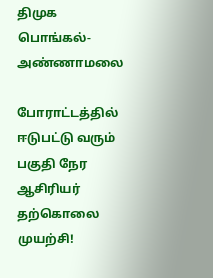திமுக பொங்கல்- அண்ணாமலை

போராட்டத்தில் ஈடுபட்டு வரும் பகுதி நேர ஆசிரியர் தற்கொலை முயற்சி!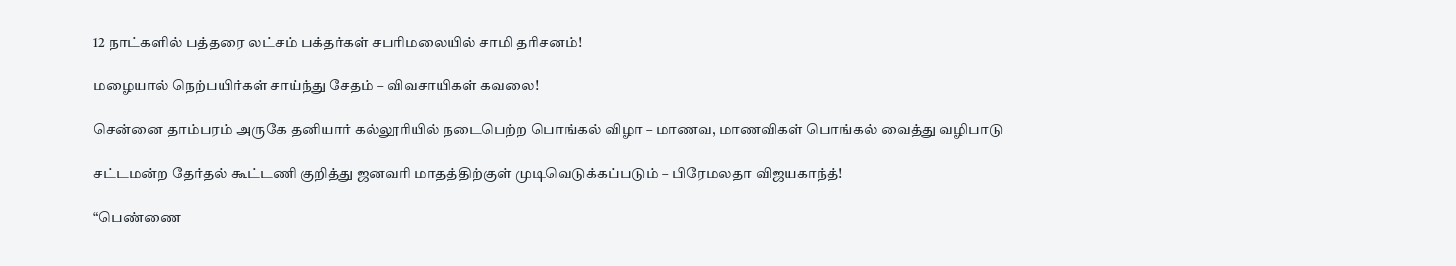12 நாட்களில் பத்தரை லட்சம் பக்தர்கள் சபரிமலையில் சாமி தரிசனம்!

மழையால் நெற்பயிர்கள் சாய்ந்து சேதம் – விவசாயிகள் கவலை!

சென்னை தாம்பரம் அருகே தனியார் கல்லூரியில் நடைபெற்ற பொங்கல் விழா – மாணவ, மாணவிகள் பொங்கல் வைத்து வழிபாடு

சட்டமன்ற தேர்தல் கூட்டணி குறித்து ஜனவரி மாதத்திற்குள் முடிவெடுக்கப்படும் – பிரேமலதா விஜயகாந்த்!

“பெண்ணை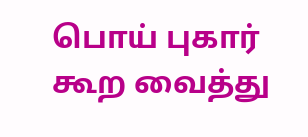பொய் புகார் கூற வைத்து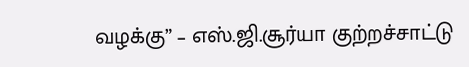வழக்கு” – எஸ்.ஜி.சூர்யா குற்றச்சாட்டு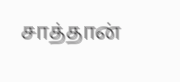சாத்தான்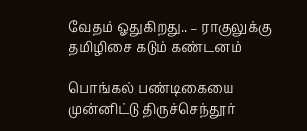வேதம் ஓதுகிறது.. – ராகுலுக்கு தமிழிசை கடும் கண்டனம்

பொங்கல் பண்டிகையை முன்னிட்டு திருச்செந்தூர்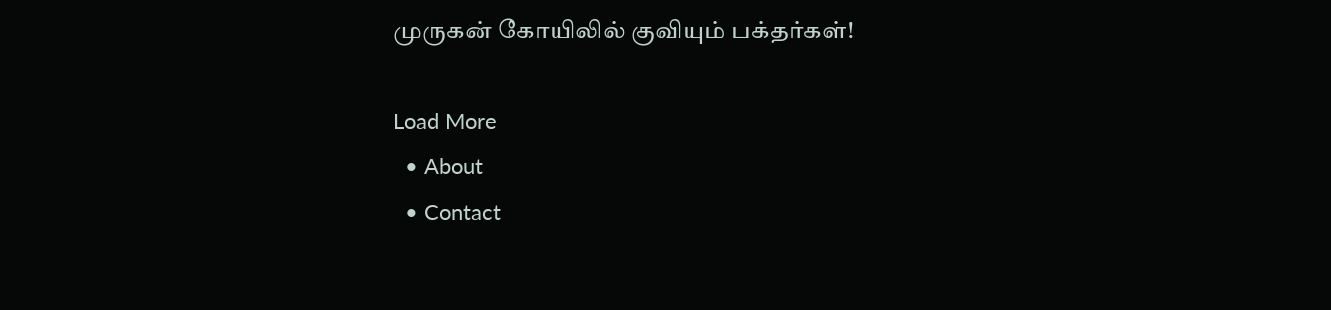முருகன் கோயிலில் குவியும் பக்தர்கள்!

Load More
  • About
  • Contact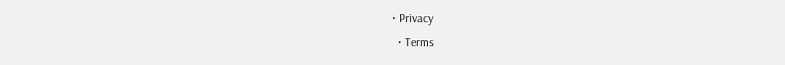• Privacy
  • Terms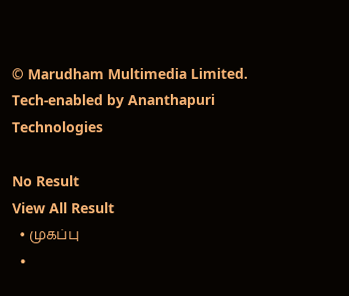© Marudham Multimedia Limited.
Tech-enabled by Ananthapuri Technologies

No Result
View All Result
  • முகப்பு
  •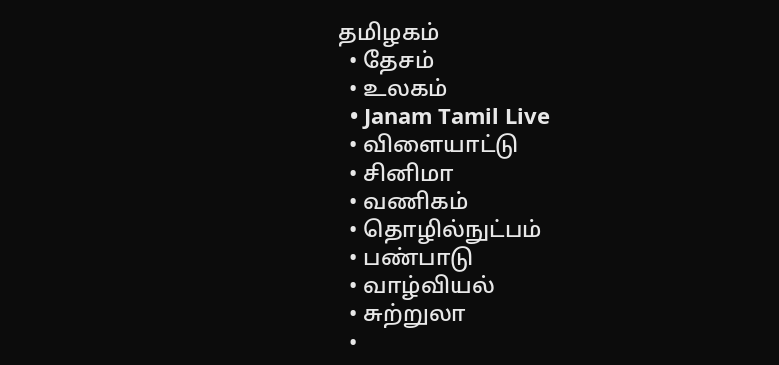தமிழகம்
  • தேசம்
  • உலகம்
  • Janam Tamil Live
  • விளையாட்டு
  • சினிமா
  • வணிகம்
  • தொழில்நுட்பம்
  • பண்பாடு
  • வாழ்வியல்
  • சுற்றுலா
  •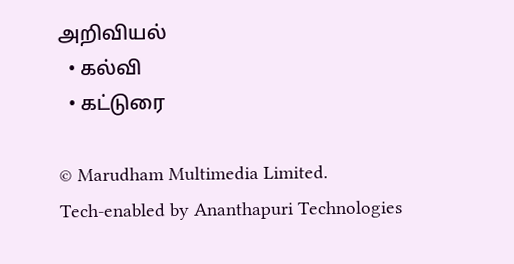அறிவியல்
  • கல்வி
  • கட்டுரை

© Marudham Multimedia Limited.
Tech-enabled by Ananthapuri Technologies